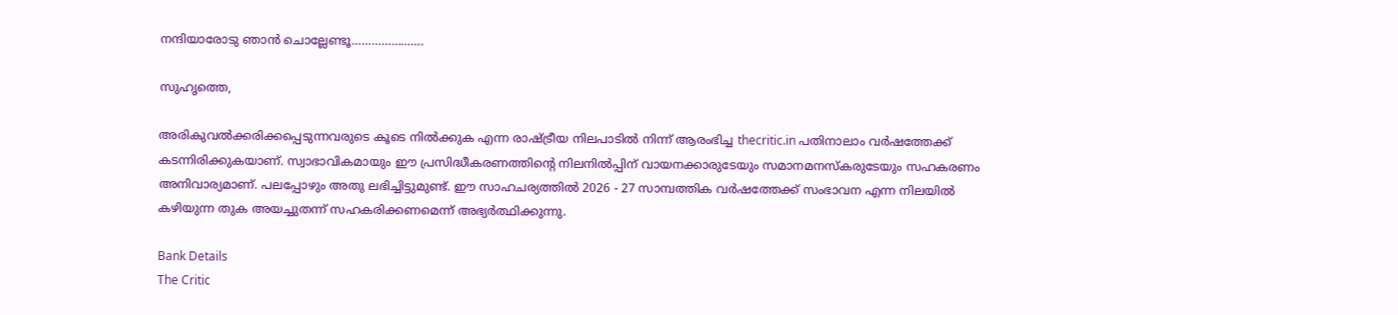നന്ദിയാരോടു ഞാന്‍ ചൊല്ലേണ്ടൂ………………….

സുഹൃത്തെ,

അരികുവല്‍ക്കരിക്കപ്പെടുന്നവരുടെ കൂടെ നില്‍ക്കുക എന്ന രാഷ്ട്രീയ നിലപാടില്‍ നിന്ന് ആരംഭിച്ച thecritic.in പതിനാലാം വര്‍ഷത്തേക്ക് കടന്നിരിക്കുകയാണ്. സ്വാഭാവികമായും ഈ പ്രസിദ്ധീകരണത്തിന്റെ നിലനില്‍പ്പിന് വായനക്കാരുടേയും സമാനമനസ്‌കരുടേയും സഹകരണം അനിവാര്യമാണ്. പലപ്പോഴും അതു ലഭിച്ചിട്ടുമുണ്ട്. ഈ സാഹചര്യത്തില്‍ 2026 - 27 സാമ്പത്തിക വര്‍ഷത്തേക്ക് സംഭാവന എന്ന നിലയില്‍ കഴിയുന്ന തുക അയച്ചുതന്ന് സഹകരിക്കണമെന്ന് അഭ്യര്‍ത്ഥിക്കുന്നു.

Bank Details
The Critic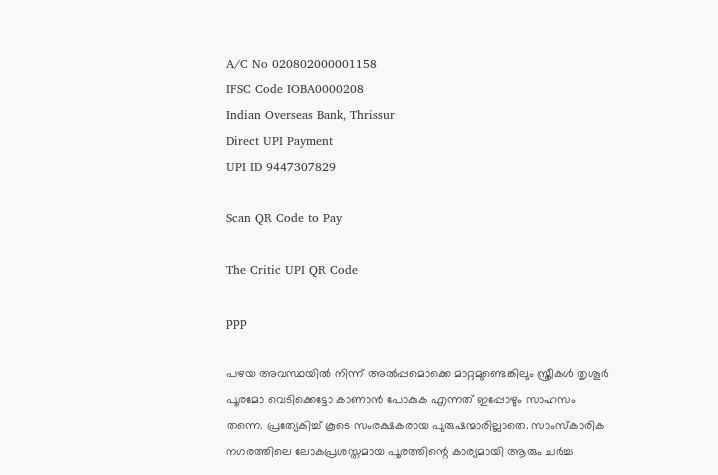A/C No 020802000001158
IFSC Code IOBA0000208
Indian Overseas Bank, Thrissur
Direct UPI Payment
UPI ID 9447307829

Scan QR Code to Pay

The Critic UPI QR Code

ppp

പഴയ അവസ്ഥയില്‍ നിന്ന് അല്‍പ്പമൊക്കെ മാറ്റമുണ്ടെങ്കിലും സ്ത്രീകള്‍ തൃശൂര്‍ പൂരമോ വെടിക്കെട്ടോ കാണാന്‍ പോകുക എന്നത് ഇപ്പോഴും സാഹസം തന്നെ. പ്രത്യേകിച്ച് കൂടെ സംരക്ഷകരായ പുരുഷന്മാരില്ലാതെ. സാംസ്‌കാരിക നഗരത്തിലെ ലോകപ്രശസ്തമായ പൂരത്തിന്റെ കാര്യമായി ആരും ചര്‍ച്ച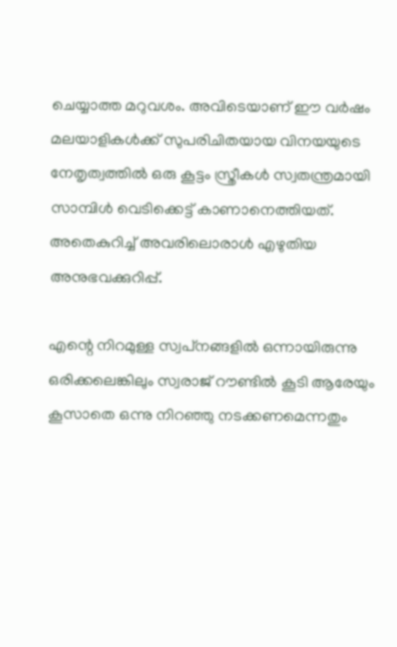ചെയ്യാത്ത മറുവശം. അവിടെയാണ് ഈ വര്‍ഷം മലയാളികള്‍ക്ക് സുപരിചിതയായ വിനയയുടെ നേതൃത്വത്തില്‍ ഒരു കൂട്ടം സ്ത്രീകള്‍ സ്വതന്ത്രമായി സാമ്പിള്‍ വെടിക്കെട്ട് കാണാനെത്തിയത്. അതെകുറിച്ച് അവരിലൊരാള്‍ എഴുതിയ അനുഭവക്കുറിപ്പ്.

എന്റെ നിറമുള്ള സ്വപ്‌നങ്ങളില്‍ ഒന്നായിരുന്നു ഒരിക്കലെങ്കിലും സ്വരാജ് റൗണ്ടില്‍ കൂടി ആരേയും കൂസാതെ ഒന്നു നിറഞ്ഞു നടക്കണമെന്നതും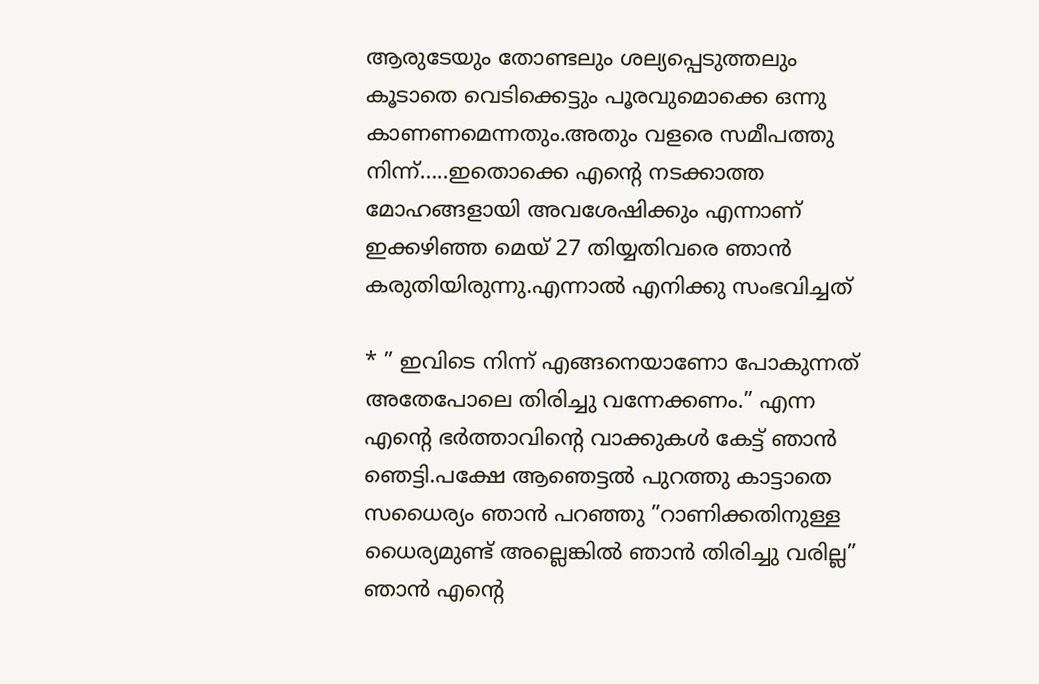ആരുടേയും തോണ്ടലും ശല്യപ്പെടുത്തലും കൂടാതെ വെടിക്കെട്ടും പൂരവുമൊക്കെ ഒന്നു കാണണമെന്നതും.അതും വളരെ സമീപത്തു നിന്ന്…..ഇതൊക്കെ എന്റെ നടക്കാത്ത മോഹങ്ങളായി അവശേഷിക്കും എന്നാണ് ഇക്കഴിഞ്ഞ മെയ് 27 തിയ്യതിവരെ ഞാന്‍ കരുതിയിരുന്നു.എന്നാല്‍ എനിക്കു സംഭവിച്ചത്

* ” ഇവിടെ നിന്ന് എങ്ങനെയാണോ പോകുന്നത് അതേപോലെ തിരിച്ചു വന്നേക്കണം.” എന്ന എന്റെ ഭര്‍ത്താവിന്റെ വാക്കുകള്‍ കേട്ട് ഞാന്‍ ഞെട്ടി.പക്ഷേ ആഞെട്ടല്‍ പുറത്തു കാട്ടാതെ സധൈര്യം ഞാന്‍ പറഞ്ഞു ”റാണിക്കതിനുള്ള ധൈര്യമുണ്ട് അല്ലെങ്കില്‍ ഞാന്‍ തിരിച്ചു വരില്ല” ഞാന്‍ എന്റെ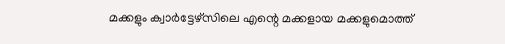മക്കളും ക്വാര്‍ട്ടേഴ്‌സിലെ എന്റെ മക്കളായ മക്കളുമൊത്ത്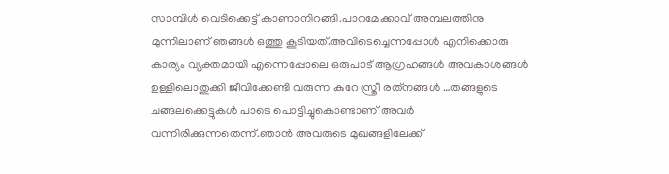സാമ്പിള്‍ വെടിക്കെട്ട് കാണാനിറങ്ങി.പാറമേക്കാവ് അമ്പലത്തിനു മുന്നിലാണ് ഞങ്ങള്‍ ഒത്തു കൂടിയത്.അവിടെച്ചെന്നപ്പോള്‍ എനിക്കൊരു കാര്യം വ്യക്തമായി എന്നെപ്പോലെ ഒരുപാട് ആഗ്രഹങ്ങള്‍ അവകാശങ്ങള്‍ ഉള്ളിലൊതുക്കി ജീവിക്കേണ്ടി വരുന്ന കുറേ സ്ത്രീ രത്‌നങ്ങള്‍ …തങ്ങളുടെ ചങ്ങലക്കെട്ടുകള്‍ പാടെ പൊട്ടിച്ചുകൊണ്ടാണ് അവര്‍ വന്നിരിക്കുന്നതെന്ന്.ഞാന്‍ അവരുടെ മുഖങ്ങളിലേക്ക്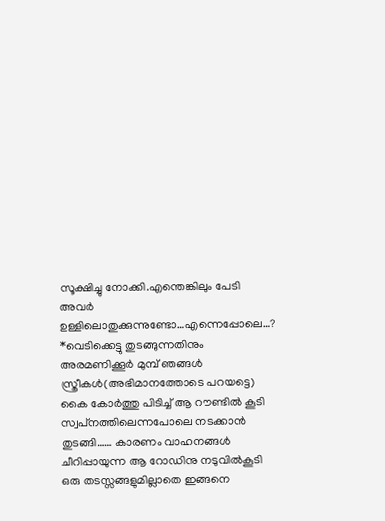സൂക്ഷിച്ചു നോക്കി.എന്തെങ്കിലും പേടി അവര്‍ ഉള്ളിലൊതുക്കുന്നുണ്ടോ…എന്നെപ്പോലെ…?
*വെടിക്കെട്ടു തുടങ്ങുന്നതിനും അരമണിക്കൂര്‍ മുമ്പ് ഞങ്ങള്‍ സ്ത്രീകള്‍(അഭിമാനത്തോടെ പറയട്ടെ) കൈ കോര്‍ത്തു പിടിച്ച് ആ റൗണ്ടില്‍ കൂടി സ്വപ്‌നത്തിലെന്നപോലെ നടക്കാന്‍ തുടങ്ങി…… കാരണം വാഹനങ്ങള്‍ ചീറിപ്പായുന്ന ആ റോഡിനു നടുവില്‍കൂടി ഒരു തടസ്സങ്ങളുമില്ലാതെ ഇങ്ങനെ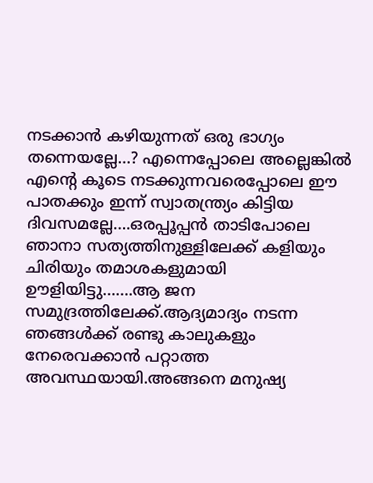നടക്കാന്‍ കഴിയുന്നത് ഒരു ഭാഗ്യം തന്നെയല്ലേ…? എന്നെപ്പോലെ അല്ലെങ്കില്‍ എന്റെ കൂടെ നടക്കുന്നവരെപ്പോലെ ഈ പാതക്കും ഇന്ന് സ്വാതന്ത്ര്യം കിട്ടിയ ദിവസമല്ലേ….ഒരപ്പൂപ്പന്‍ താടിപോലെ ഞാനാ സത്യത്തിനുള്ളിലേക്ക് കളിയും ചിരിയും തമാശകളുമായി ഊളിയിട്ടു…….ആ ജന സമുദ്രത്തിലേക്ക്.ആദ്യമാദ്യം നടന്ന ഞങ്ങള്‍ക്ക് രണ്ടു കാലുകളും നേരെവക്കാന്‍ പറ്റാത്ത അവസ്ഥയായി.അങ്ങനെ മനുഷ്യ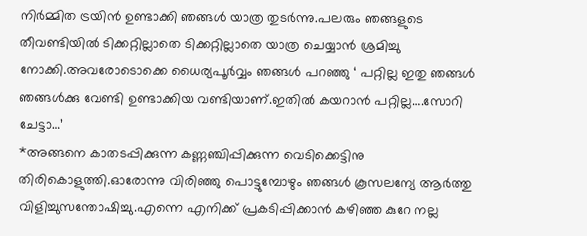നിര്‍മ്മിത ട്രയിന്‍ ഉണ്ടാക്കി ഞങ്ങള്‍ യാത്ര തുടര്‍ന്നു.പലരും ഞങ്ങളുടെ തീവണ്ടിയില്‍ ടിക്കറ്റില്ലാതെ ടിക്കറ്റില്ലാതെ യാത്ര ചെയ്യാന്‍ ശ്രമിച്ചു നോക്കി.അവരോടൊക്കെ ധൈര്യപൂര്‍വ്വം ഞങ്ങള്‍ പറഞ്ഞു ‘ പറ്റില്ല ഇതു ഞങ്ങള്‍ ഞങ്ങള്‍ക്കു വേണ്ടി ഉണ്ടാക്കിയ വണ്ടിയാണ്.ഇതില്‍ കയറാന്‍ പറ്റില്ല….സോറി ചേട്ടാ…’
*അങ്ങനെ കാതടപ്പിക്കുന്ന കണ്ണഞ്ചിപ്പിക്കുന്ന വെടിക്കെട്ടിനു തിരികൊളുത്തി.ഓരോന്നു വിരിഞ്ഞു പൊട്ടുമ്പോഴും ഞങ്ങള്‍ കൂസലന്യേ ആര്‍ത്തു വിളിച്ചുസന്തോഷിച്ചു.എന്നെ എനിക്ക് പ്രകടിപ്പിക്കാന്‍ കഴിഞ്ഞ കുറേ നല്ല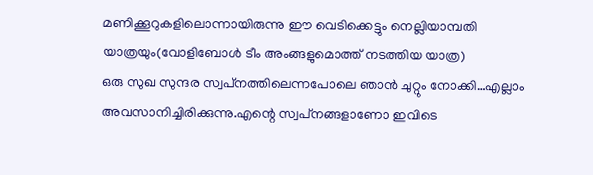മണിക്കൂറുകളിലൊന്നായിരുന്നു ഈ വെടിക്കെട്ടും നെല്ലിയാമ്പതി യാത്രയും(വോളിബോള്‍ ടീം അംങ്ങളുമൊത്ത് നടത്തിയ യാത്ര)
ഒരു സുഖ സുന്ദര സ്വപ്‌നത്തിലെന്നപോലെ ഞാന്‍ ചുറ്റും നോക്കി…എല്ലാം അവസാനിച്ചിരിക്കുന്നു.എന്റെ സ്വപ്‌നങ്ങളാണോ ഇവിടെ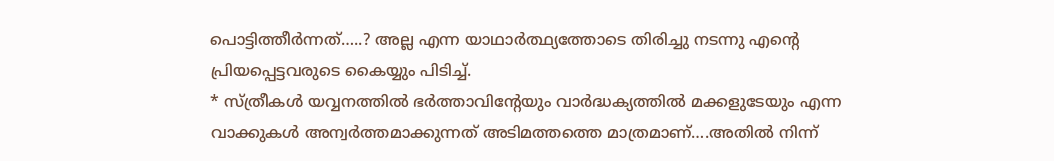പൊട്ടിത്തീര്‍ന്നത്…..? അല്ല എന്ന യാഥാര്‍ത്ഥ്യത്തോടെ തിരിച്ചു നടന്നു എന്റെ പ്രിയപ്പെട്ടവരുടെ കൈയ്യും പിടിച്ച്.
* സ്ത്രീകള്‍ യവ്വനത്തില്‍ ഭര്‍ത്താവിന്റേയും വാര്‍ദ്ധക്യത്തില്‍ മക്കളുടേയും എന്ന വാക്കുകള്‍ അന്വര്‍ത്തമാക്കുന്നത് അടിമത്തത്തെ മാത്രമാണ്….അതില്‍ നിന്ന്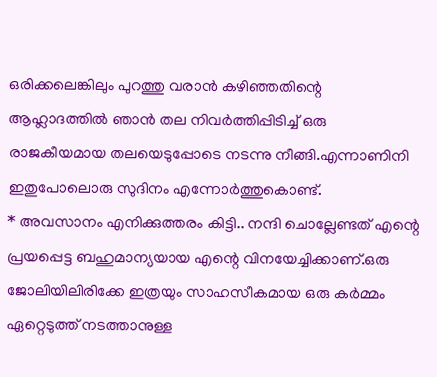ഒരിക്കലെങ്കിലും പുറത്തു വരാന്‍ കഴിഞ്ഞതിന്റെ ആഹ്ലാദത്തില്‍ ഞാന്‍ തല നിവര്‍ത്തിപ്പിടിച്ച് ഒരു രാജകീയമായ തലയെടുപ്പോടെ നടന്നു നീങ്ങി.എന്നാണിനി ഇതുപോലൊരു സുദിനം എന്നോര്‍ത്തുകൊണ്ട്.
* അവസാനം എനിക്കുത്തരം കിട്ടി.. നന്ദി ചൊല്ലേണ്ടത് എന്റെ പ്രയപ്പെട്ട ബഹുമാന്യയായ എന്റെ വിനയേച്ചിക്കാണ്.ഒരു ജോലിയിലിരിക്കേ ഇത്രയും സാഹസീകമായ ഒരു കര്‍മ്മം ഏറ്റെടുത്ത് നടത്താനുള്ള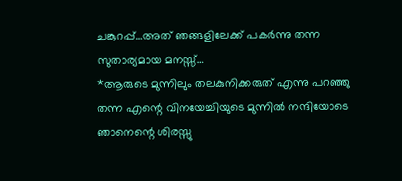ചങ്കുറപ്പ്…അത് ഞങ്ങളിലേക്ക് പകര്‍ന്നു തന്ന സുതാര്യമായ മനസ്സ്…
*ആരുടെ മുന്നിലും തലകുനിക്കരുത് എന്നു പറഞ്ഞു തന്ന എന്റെ വിനയേച്ചിയുടെ മുന്നില്‍ നന്ദിയോടെ ഞാനെന്റെ ശിരസ്സു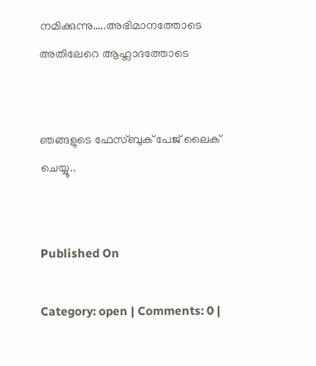നമിക്കുന്നു…..അഭിമാനത്തോടെ അതിലേറെ ആഹ്ലാദത്തോടെ


ഞങ്ങളുടെ ഫേസ്ബുക് പേജ് ലൈക് ചെയ്യൂ..


Published On

Category: open | Comments: 0 |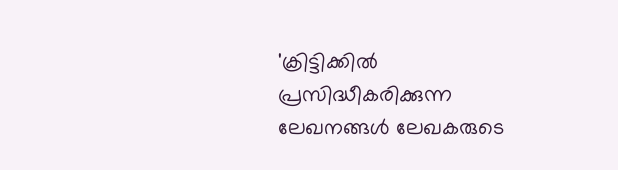'ക്രിട്ടിക്കില്‍ പ്രസിദ്ധീകരിക്കുന്ന ലേഖനങ്ങള്‍ ലേഖകരുടെ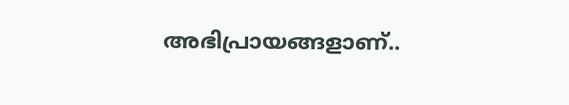അഭിപ്രായങ്ങളാണ്..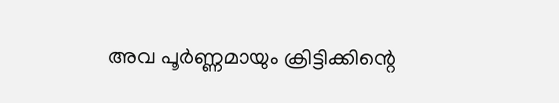അവ പൂര്‍ണ്ണമായും ക്രിട്ടിക്കിന്റെ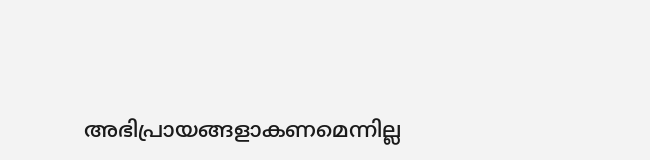അഭിപ്രായങ്ങളാകണമെന്നില്ല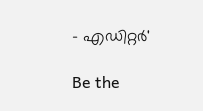- എഡിറ്റര്‍'

Be the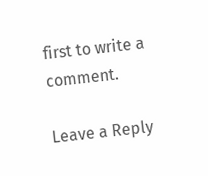first to write a comment.

Leave a Reply